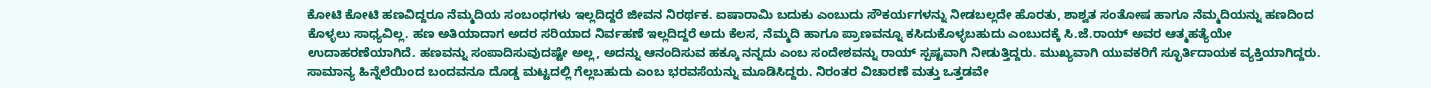ಕೋಟಿ ಕೋಟಿ ಹಣವಿದ್ದರೂ ನೆಮ್ಮದಿಯ ಸಂಬಂಧಗಳು ಇಲ್ಲದಿದ್ದರೆ ಜೀವನ ನಿರರ್ಥಕ. ಐಷಾರಾಮಿ ಬದುಕು ಎಂಬುದು ಸೌಕರ್ಯಗಳನ್ನು ನೀಡಬಲ್ಲದೇ ಹೊರತು, ಶಾಶ್ವತ ಸಂತೋಷ ಹಾಗೂ ನೆಮ್ಮದಿಯನ್ನು ಹಣದಿಂದ ಕೊಳ್ಳಲು ಸಾಧ್ಯವಿಲ್ಲ. ಹಣ ಅತಿಯಾದಾಗ ಅದರ ಸರಿಯಾದ ನಿರ್ವಹಣೆ ಇಲ್ಲದಿದ್ದರೆ ಅದು ಕೆಲಸ, ನೆಮ್ಮದಿ ಹಾಗೂ ಪ್ರಾಣವನ್ನೂ ಕಸಿದುಕೊಳ್ಳಬಹುದು ಎಂಬುದಕ್ಕೆ ಸಿ.ಜೆ.ರಾಯ್ ಅವರ ಆತ್ಮಹತ್ಯೆಯೇ ಉದಾಹರಣೆಯಾಗಿದೆ. ಹಣವನ್ನು ಸಂಪಾದಿಸುವುದಷ್ಟೇ ಅಲ್ಲ, ಅದನ್ನು ಆನಂದಿಸುವ ಹಕ್ಕೂ ನನ್ನದು ಎಂಬ ಸಂದೇಶವನ್ನು ರಾಯ್ ಸ್ಪಷ್ಟವಾಗಿ ನೀಡುತ್ತಿದ್ದರು. ಮುಖ್ಯವಾಗಿ ಯುವಕರಿಗೆ ಸ್ಛೂರ್ತಿದಾಯಕ ವ್ಯಕ್ತಿಯಾಗಿದ್ದರು. ಸಾಮಾನ್ಯ ಹಿನ್ನೆಲೆಯಿಂದ ಬಂದವನೂ ದೊಡ್ಡ ಮಟ್ಟದಲ್ಲಿ ಗೆಲ್ಲಬಹುದು ಎಂಬ ಭರವಸೆಯನ್ನು ಮೂಡಿಸಿದ್ದರು. ನಿರಂತರ ವಿಚಾರಣೆ ಮತ್ತು ಒತ್ತಡವೇ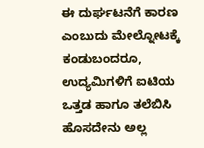ಈ ದುರ್ಘಟನೆಗೆ ಕಾರಣ ಎಂಬುದು ಮೇಲ್ನೋಟಕ್ಕೆ ಕಂಡುಬಂದರೂ, ಉದ್ಯಮಿಗಳಿಗೆ ಐಟಿಯ ಒತ್ತಡ ಹಾಗೂ ತಲೆಬಿಸಿ ಹೊಸದೇನು ಅಲ್ಲ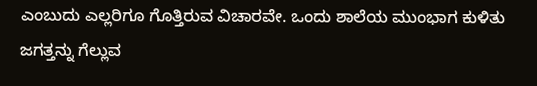ಎಂಬುದು ಎಲ್ಲರಿಗೂ ಗೊತ್ತಿರುವ ವಿಚಾರವೇ. ಒಂದು ಶಾಲೆಯ ಮುಂಭಾಗ ಕುಳಿತು ಜಗತ್ತನ್ನು ಗೆಲ್ಲುವ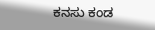ಕನಸು ಕಂಡ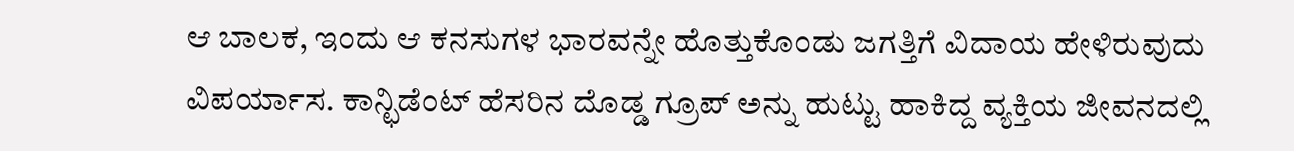ಆ ಬಾಲಕ, ಇಂದು ಆ ಕನಸುಗಳ ಭಾರವನ್ನೇ ಹೊತ್ತುಕೊಂಡು ಜಗತ್ತಿಗೆ ವಿದಾಯ ಹೇಳಿರುವುದು ವಿಪರ್ಯಾಸ. ಕಾನ್ಛಿಡೆಂಟ್ ಹೆಸರಿನ ದೊಡ್ಡ ಗ್ರೂಪ್ ಅನ್ನು ಹುಟ್ಟು ಹಾಕಿದ್ದ ವ್ಯಕ್ತಿಯ ಜೀವನದಲ್ಲಿ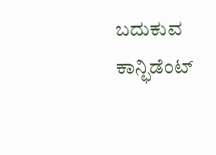ಬದುಕುವ ಕಾನ್ಛಿಡೆಂಟ್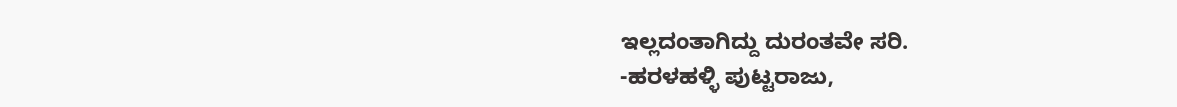ಇಲ್ಲದಂತಾಗಿದ್ದು ದುರಂತವೇ ಸರಿ.
-ಹರಳಹಳ್ಳಿ ಪುಟ್ಟರಾಜು,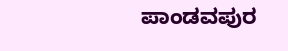ಪಾಂಡವಪುರ